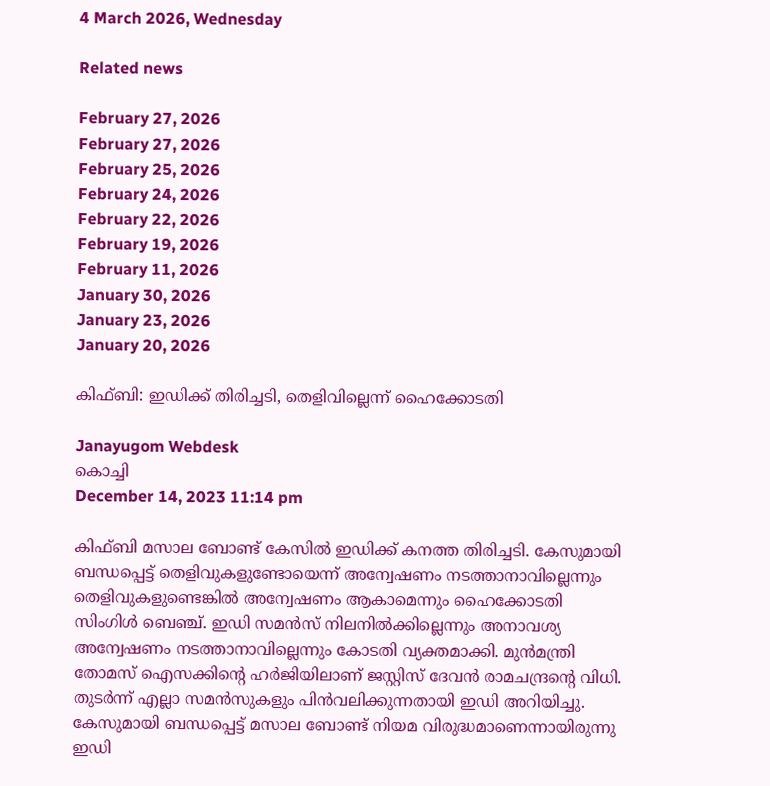4 March 2026, Wednesday

Related news

February 27, 2026
February 27, 2026
February 25, 2026
February 24, 2026
February 22, 2026
February 19, 2026
February 11, 2026
January 30, 2026
January 23, 2026
January 20, 2026

കിഫ്ബി: ഇഡിക്ക് തിരിച്ചടി, തെളിവില്ലെന്ന് ഹൈക്കോടതി

Janayugom Webdesk
കൊച്ചി
December 14, 2023 11:14 pm

കിഫ്ബി മസാല ബോണ്ട് കേസിൽ ഇഡിക്ക് കനത്ത തിരിച്ചടി. കേസുമായി ബന്ധപ്പെട്ട് തെളിവുകളുണ്ടോയെന്ന് അന്വേഷണം നടത്താനാവില്ലെന്നും തെളിവുകളുണ്ടെങ്കിൽ അന്വേഷണം ആകാമെന്നും ഹൈക്കോടതി സിംഗിൾ ബെഞ്ച്. ഇഡി സമൻസ് നിലനിൽക്കില്ലെന്നും അനാവശ്യ അന്വേഷണം നടത്താനാവില്ലെന്നും കോടതി വ്യക്തമാക്കി. മുന്‍മന്ത്രി തോമസ് ഐസക്കിന്റെ ഹർജിയിലാണ് ജസ്റ്റിസ് ദേവൻ രാമചന്ദ്രന്റെ വിധി. തുടര്‍ന്ന് എല്ലാ സമൻസുകളും പിൻവലിക്കുന്നതായി ഇഡി അറിയിച്ചു. കേസുമായി ബന്ധപ്പെട്ട് മസാല ബോണ്ട് നിയമ വിരുദ്ധമാണെന്നായിരുന്നു ഇഡി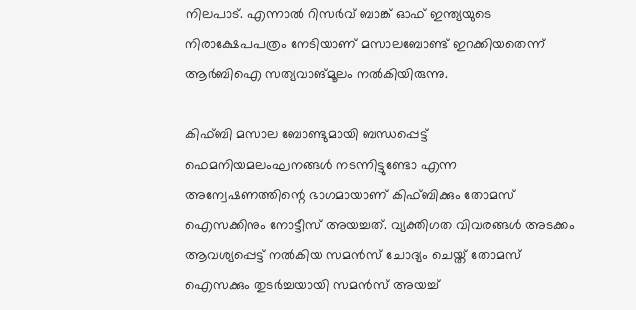നിലപാട്. എന്നാൽ റിസർവ് ബാങ്ക് ഓഫ് ഇന്ത്യയുടെ നിരാക്ഷേപപത്രം നേടിയാണ് മസാലബോണ്ട് ഇറക്കിയതെന്ന് ആർബിഐ സത്യവാങ്മൂലം നൽകിയിരുന്നു.

കിഫ്ബി മസാല ബോണ്ടുമായി ബന്ധപ്പെട്ട് ഫെമനിയമലംഘനങ്ങള്‍ നടന്നിട്ടുണ്ടോ എന്ന അന്വേഷണത്തിന്റെ ഭാഗമായാണ് കിഫ്ബിക്കും തോമസ് ഐസക്കിനും നോട്ടീസ് അയച്ചത്. വ്യക്തിഗത വിവരങ്ങള്‍ അടക്കം ആവശ്യപ്പെട്ട് നല്‍കിയ സമന്‍സ് ചോദ്യം ചെയ്ത് തോമസ് ഐസക്കും തുടര്‍ച്ചയായി സമന്‍സ് അയച്ച്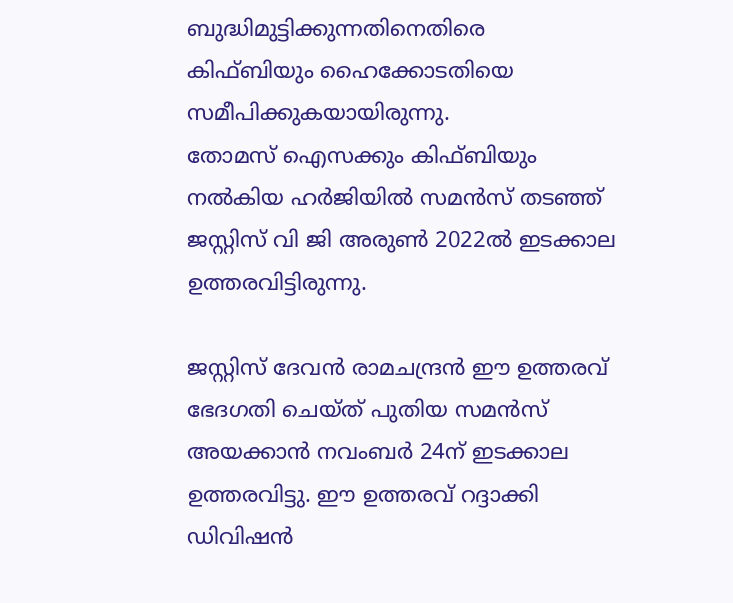ബുദ്ധിമുട്ടിക്കുന്നതിനെതിരെ കിഫ്ബിയും ഹൈക്കോടതിയെ സമീപിക്കുകയായിരുന്നു.
തോമസ് ഐസക്കും കിഫ്ബിയും നല്‍കിയ ഹര്‍ജിയില്‍ സമന്‍സ് തടഞ്ഞ് ജസ്റ്റിസ് വി ജി അരുണ്‍ 2022ല്‍ ഇടക്കാല ഉത്തരവിട്ടിരുന്നു.

ജസ്റ്റിസ് ദേവന്‍ രാമചന്ദ്രന്‍ ഈ ഉത്തരവ് ഭേദഗതി ചെയ്ത് പുതിയ സമന്‍സ് അയക്കാന്‍ നവംബര്‍ 24ന് ഇടക്കാല ഉത്തരവിട്ടു. ഈ ഉത്തരവ് റദ്ദാക്കി ഡിവിഷന്‍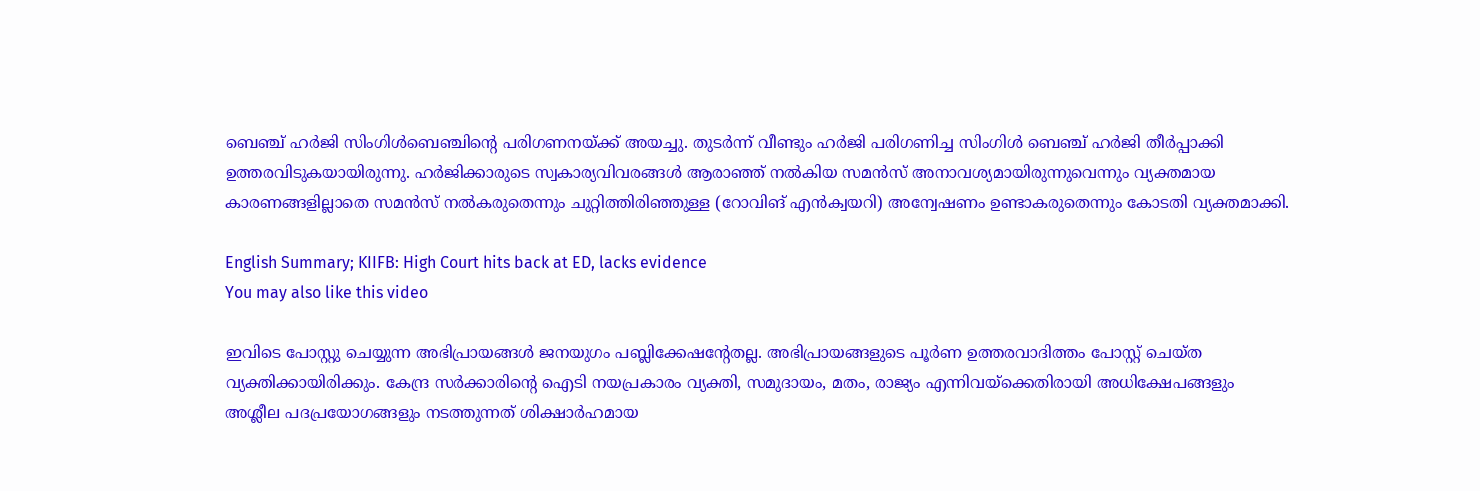ബെഞ്ച് ഹര്‍ജി സിംഗിള്‍ബെഞ്ചിന്റെ പരിഗണനയ്ക്ക് അയച്ചു. തുടര്‍ന്ന് വീണ്ടും ഹര്‍ജി പരിഗണിച്ച സിംഗിള്‍ ബെഞ്ച് ഹര്‍ജി തീര്‍പ്പാക്കി ഉത്തരവിടുകയായിരുന്നു. ഹര്‍ജിക്കാരുടെ സ്വകാര്യവിവരങ്ങള്‍ ആരാഞ്ഞ് നല്‍കിയ സമന്‍സ് അനാവശ്യമായിരുന്നുവെന്നും വ്യക്തമായ കാരണങ്ങളില്ലാതെ സമന്‍സ് നല്‍കരുതെന്നും ചുറ്റിത്തിരിഞ്ഞുള്ള (റോവിങ് എന്‍ക്വയറി) അന്വേഷണം ഉണ്ടാകരുതെന്നും കോടതി വ്യക്തമാക്കി.

English Summary; KIIFB: High Court hits back at ED, lacks evidence
You may also like this video

ഇവിടെ പോസ്റ്റു ചെയ്യുന്ന അഭിപ്രായങ്ങള്‍ ജനയുഗം പബ്ലിക്കേഷന്റേതല്ല. അഭിപ്രായങ്ങളുടെ പൂര്‍ണ ഉത്തരവാദിത്തം പോസ്റ്റ് ചെയ്ത വ്യക്തിക്കായിരിക്കും. കേന്ദ്ര സര്‍ക്കാരിന്റെ ഐടി നയപ്രകാരം വ്യക്തി, സമുദായം, മതം, രാജ്യം എന്നിവയ്‌ക്കെതിരായി അധിക്ഷേപങ്ങളും അശ്ലീല പദപ്രയോഗങ്ങളും നടത്തുന്നത് ശിക്ഷാര്‍ഹമായ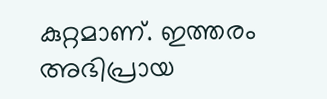കുറ്റമാണ്. ഇത്തരം അഭിപ്രായ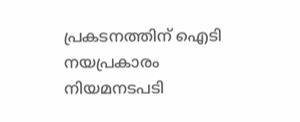പ്രകടനത്തിന് ഐടി നയപ്രകാരം നിയമനടപടി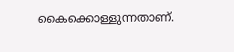കൈക്കൊള്ളുന്നതാണ്.